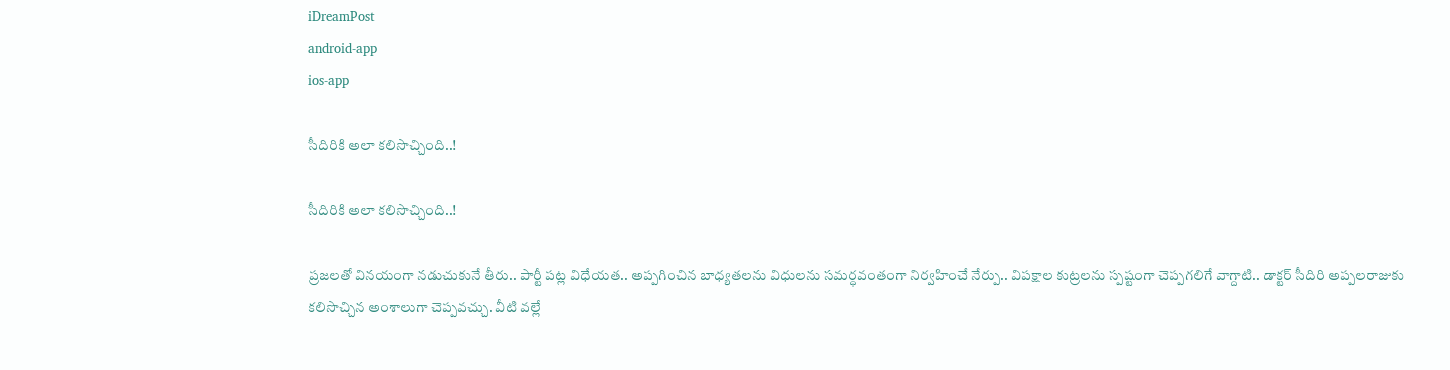iDreamPost
android-app
ios-app

సీదిరికి అలా క‌లిసొచ్చింది..!

సీదిరికి అలా క‌లిసొచ్చింది..!

ప్ర‌జ‌ల‌తో విన‌యంగా న‌డుచుకునే తీరు.. పార్టీ ప‌ట్ల విధేయ‌త‌.. అప్ప‌గించిన బాధ్య‌త‌ల‌ను విధుల‌ను స‌మ‌ర్ధ‌వంతంగా నిర్వ‌హించే నేర్పు.. విప‌క్షాల కుట్ర‌ల‌ను స్ప‌ష్టంగా చెప్ప‌గ‌లిగే వాగ్దాటి.. డాక్ట‌ర్ సీదిరి అప్ప‌ల‌రాజుకు క‌లిసొచ్చిన అంశాలుగా చెప్ప‌వ‌చ్చు. వీటి వ‌ల్లే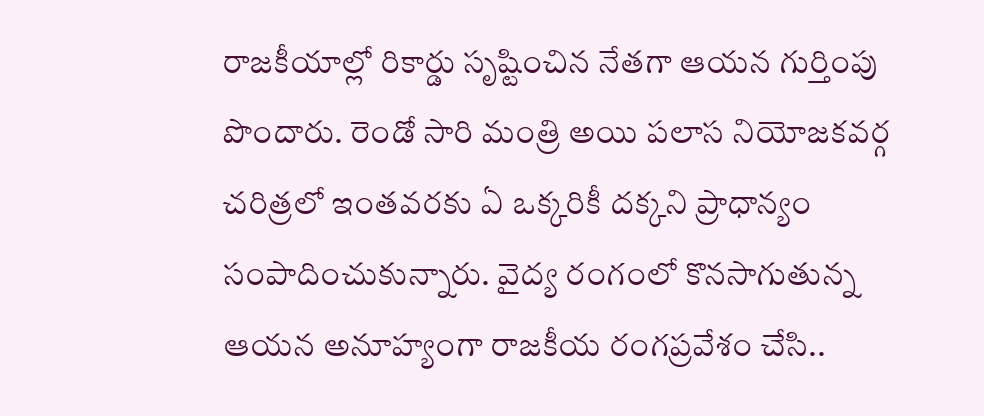రాజ‌కీయాల్లో రికార్డు సృష్టించిన నేత‌గా ఆయ‌న గుర్తింపు పొందారు. రెండో సారి మంత్రి అయి పలాస నియోజకవర్గ చరిత్రలో ఇంతవరకు ఏ ఒక్కరికీ దక్కని ప్రాధాన్యం సంపాదించుకున్నారు. వైద్య రంగంలో కొన‌సాగుతున్న ఆయ‌న అనూహ్యంగా రాజ‌కీయ రంగప్ర‌వేశం చేసి..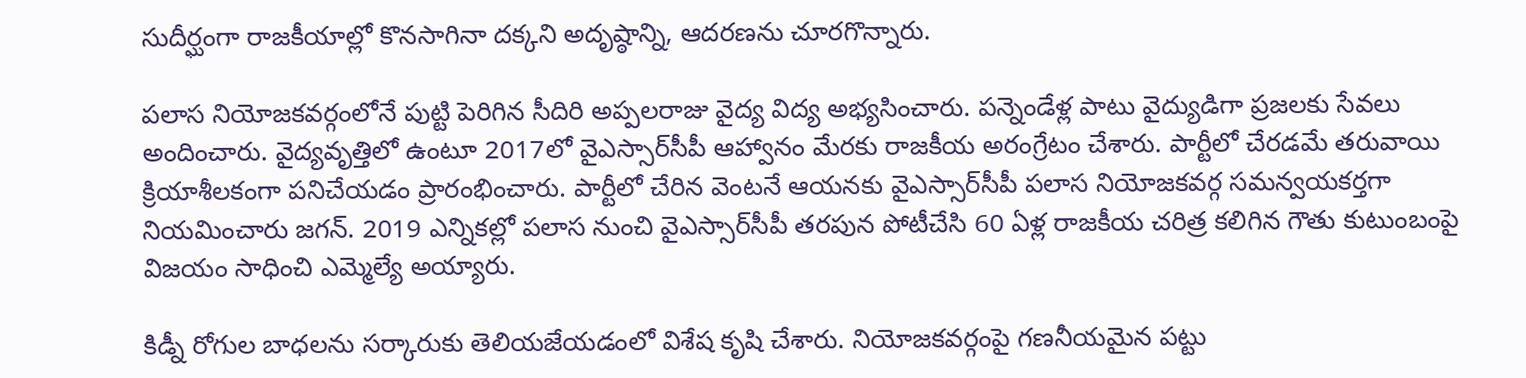సుదీర్ఘంగా రాజ‌కీయాల్లో కొన‌సాగినా ద‌క్క‌ని అదృష్ఠాన్ని, ఆద‌ర‌ణను చూర‌గొన్నారు.

ప‌లాస నియోజ‌క‌వ‌ర్గంలోనే పుట్టి పెరిగిన సీదిరి అప్ప‌ల‌రాజు వైద్య విద్య అభ్య‌సించారు. ప‌న్నెండేళ్ల పాటు వైద్యుడిగా ప్ర‌జ‌లకు సేవ‌లు అందించారు. వైద్యవృత్తిలో ఉంటూ 2017లో వైఎస్సార్‌సీపీ ఆహ్వానం మేరకు రాజకీయ అరంగ్రేటం చేశారు. పార్టీలో చేరడమే తరువాయి క్రియాశీలకంగా పనిచేయడం ప్రారంభించారు. పార్టీలో చేరిన వెంట‌నే ఆయ‌న‌కు వైఎస్సార్‌సీపీ పలాస నియోజకవర్గ సమన్వయకర్తగా నియ‌మించారు జ‌గ‌న్. 2019 ఎన్నికల్లో పలాస నుంచి వైఎస్సార్‌సీపీ తరపున పోటీచేసి 60 ఏళ్ల రాజకీయ చరిత్ర కలిగిన గౌతు కుటుంబంపై విజయం సాధించి ఎమ్మెల్యే అయ్యారు.

కిడ్నీ రోగుల బాధలను స‌ర్కారుకు తెలియ‌జేయ‌డంలో విశేష కృషి చేశారు. నియోజ‌క‌వ‌ర్గంపై గ‌ణ‌నీయ‌మైన ప‌ట్టు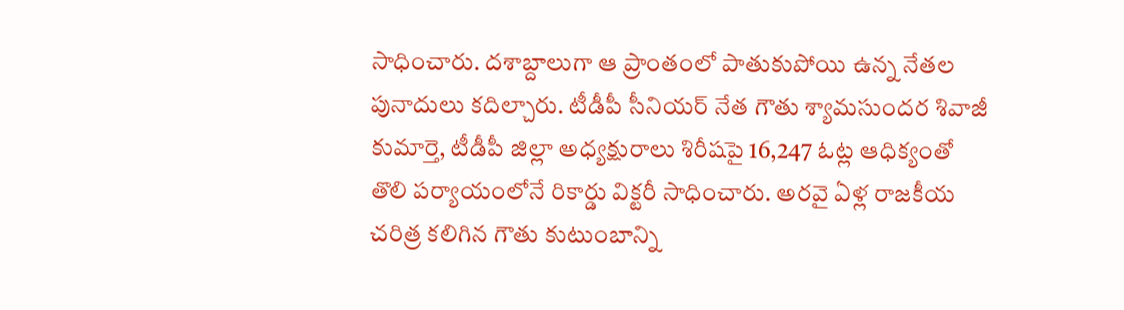సాధించారు. దశాబ్దాలుగా ఆ ప్రాంతంలో పాతుకుపోయి ఉన్న నేతల పునాదులు కదిల్చారు. టీడీపీ సీనియర్‌ నేత గౌతు శ్యామసుందర శివాజీ కుమార్తె, టీడీపీ జిల్లా అధ్యక్షురాలు శిరీషపై 16,247 ఓట్ల ఆధిక్యంతో తొలి పర్యాయంలోనే రికార్డు విక్టరీ సాధించారు. అర‌వై ఏళ్ల రాజకీయ చరిత్ర కలిగిన గౌతు కుటుంబాన్ని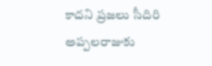కాద‌ని ప్ర‌జ‌లు సీదిరి అప్ప‌ల‌రాజుకు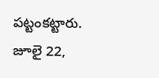ప‌ట్టంక‌ట్టారు. జూలై 22,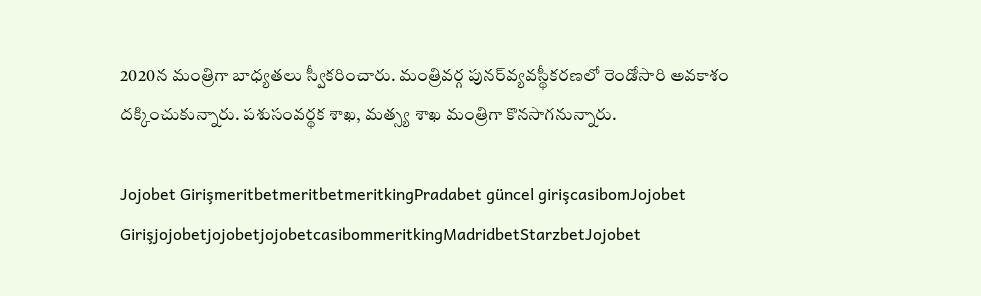2020న మంత్రిగా బాధ్యతలు స్వీకరించారు. మంత్రివర్గ పునర్‌వ్యవస్థీకరణలో రెండోసారి అవకాశం దక్కించుకున్నారు. పశుసంవర్థక శాఖ, మత్స్య శాఖ మంత్రిగా కొన‌సాగ‌నున్నారు.

Jojobet GirişmeritbetmeritbetmeritkingPradabet güncel girişcasibomJojobet GirişjojobetjojobetjojobetcasibommeritkingMadridbetStarzbetJojobet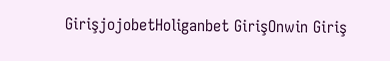GirişjojobetHoliganbet GirişOnwin Giriş